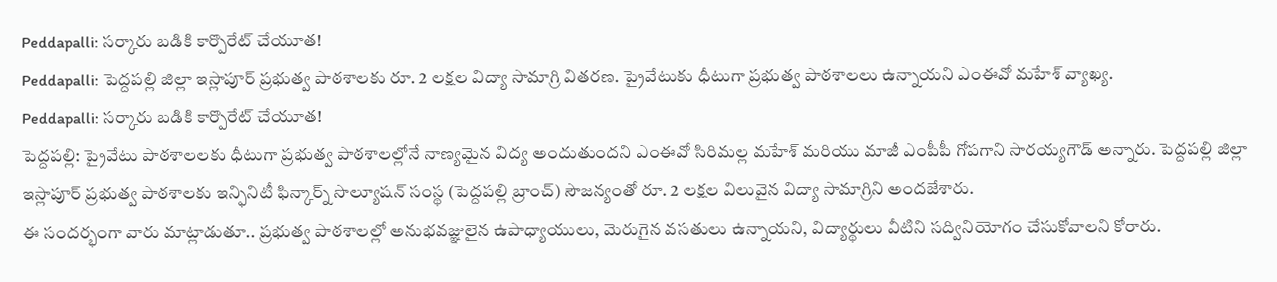Peddapalli: సర్కారు బడికి కార్పొరేట్ చేయూత!
Peddapalli: పెద్దపల్లి జిల్లా ఇస్లాపూర్ ప్రభుత్వ పాఠశాలకు రూ. 2 లక్షల విద్యా సామాగ్రి వితరణ. ప్రైవేటుకు ధీటుగా ప్రభుత్వ పాఠశాలలు ఉన్నాయని ఎంఈవో మహేశ్ వ్యాఖ్య.
Peddapalli: సర్కారు బడికి కార్పొరేట్ చేయూత!
పెద్దపల్లి: ప్రైవేటు పాఠశాలలకు ధీటుగా ప్రభుత్వ పాఠశాలల్లోనే నాణ్యమైన విద్య అందుతుందని ఎంఈవో సిరిమల్ల మహేశ్ మరియు మాజీ ఎంపీపీ గోపగాని సారయ్యగౌడ్ అన్నారు. పెద్దపల్లి జిల్లా ఇస్లాపూర్ ప్రభుత్వ పాఠశాలకు ఇన్ఫినిటీ ఫిన్కార్న్ సొల్యూషన్ సంస్థ (పెద్దపల్లి బ్రాంచ్) సౌజన్యంతో రూ. 2 లక్షల విలువైన విద్యా సామాగ్రిని అందజేశారు.
ఈ సందర్భంగా వారు మాట్లాడుతూ.. ప్రభుత్వ పాఠశాలల్లో అనుభవజ్ఞులైన ఉపాధ్యాయులు, మెరుగైన వసతులు ఉన్నాయని, విద్యార్థులు వీటిని సద్వినియోగం చేసుకోవాలని కోరారు.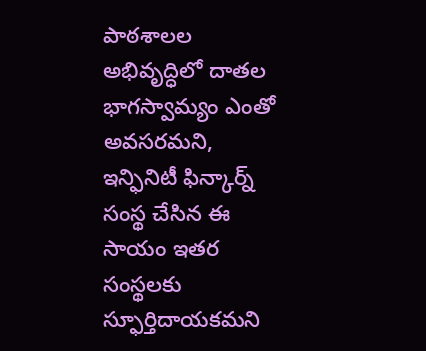పాఠశాలల అభివృద్ధిలో దాతల భాగస్వామ్యం ఎంతో అవసరమని, ఇన్ఫినిటీ ఫిన్కార్న్ సంస్థ చేసిన ఈ సాయం ఇతర సంస్థలకు స్ఫూర్తిదాయకమని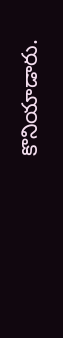కొనియాడారు.